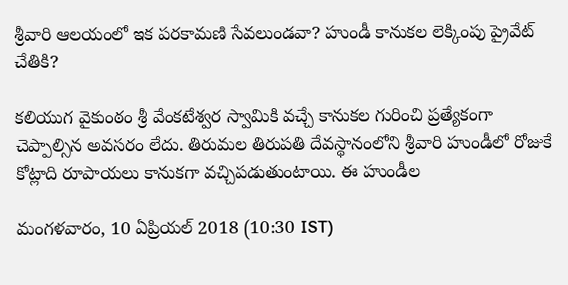శ్రీవారి ఆలయంలో ఇక పరకామణి సేవలుండవా? హుండీ కానుకల లెక్కింపు ప్రైవేట్ చేతికి?

కలియుగ వైకుంఠం శ్రీ వేంకటేశ్వర స్వామికి వచ్చే కానుకల గురించి ప్రత్యేకంగా చెప్పాల్సిన అవసరం లేదు. తిరుమల తిరుపతి దేవస్థానంలోని శ్రీవారి హుండీలో రోజుకే కోట్లాది రూపాయలు కానుకగా వచ్చిపడుతుంటాయి. ఈ హుండీల

మంగళవారం, 10 ఏప్రియల్ 2018 (10:30 IST)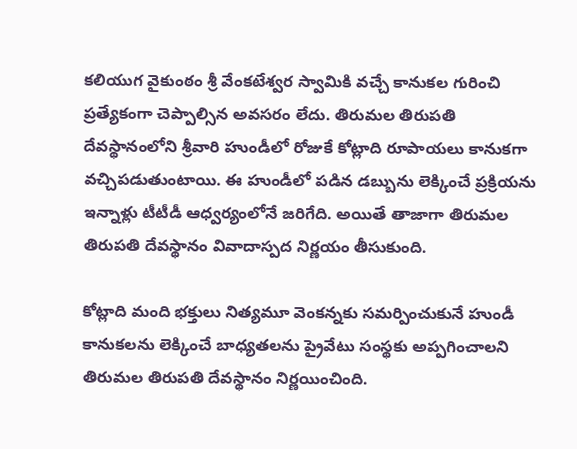కలియుగ వైకుంఠం శ్రీ వేంకటేశ్వర స్వామికి వచ్చే కానుకల గురించి ప్రత్యేకంగా చెప్పాల్సిన అవసరం లేదు. తిరుమల తిరుపతి దేవస్థానంలోని శ్రీవారి హుండీలో రోజుకే కోట్లాది రూపాయలు కానుకగా వచ్చిపడుతుంటాయి. ఈ హుండీలో పడిన డబ్బును లెక్కించే ప్రక్రియను ఇన్నాళ్లు టీటీడీ ఆధ్వర్యంలోనే జరిగేది. అయితే తాజాగా తిరుమల తిరుపతి దేవస్థానం వివాదాస్పద నిర్ణయం తీసుకుంది.

కోట్లాది మంది భక్తులు నిత్యమూ వెంకన్నకు సమర్పించుకునే హుండీ కానుకలను లెక్కించే బాధ్యతలను ప్రైవేటు సంస్థకు అప్పగించాలని తిరుమల తిరుపతి దేవస్థానం నిర్ణయించింది.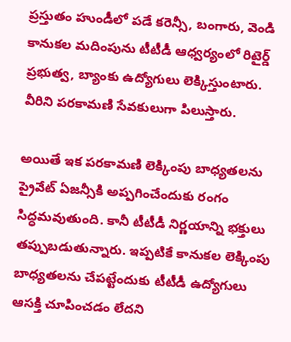ప్రస్తుతం హుండీలో పడే కరెన్సీ, బంగారు, వెండి కానుకల మదింపును టీటీడీ ఆధ్వర్యంలో రిటైర్డ్ ప్రభుత్వ, బ్యాంకు ఉద్యోగులు లెక్కిస్తుంటారు. వీరిని పరకామణి సేవకులుగా పిలుస్తారు.

అయితే ఇక పరకామణి లెక్కింపు బాధ్యతలను ప్రైవేట్ ఏజన్సీకి అప్పగించేందుకు రంగం సిద్ధమవుతుంది. కానీ టీటీడీ నిర్ణయాన్ని భక్తులు తప్పుబడుతున్నారు. ఇప్పటికే కానుకల లెక్కింపు బాధ్యతలను చేపట్టేందుకు టీటీడీ ఉద్యోగులు ఆసక్తి చూపించడం లేదని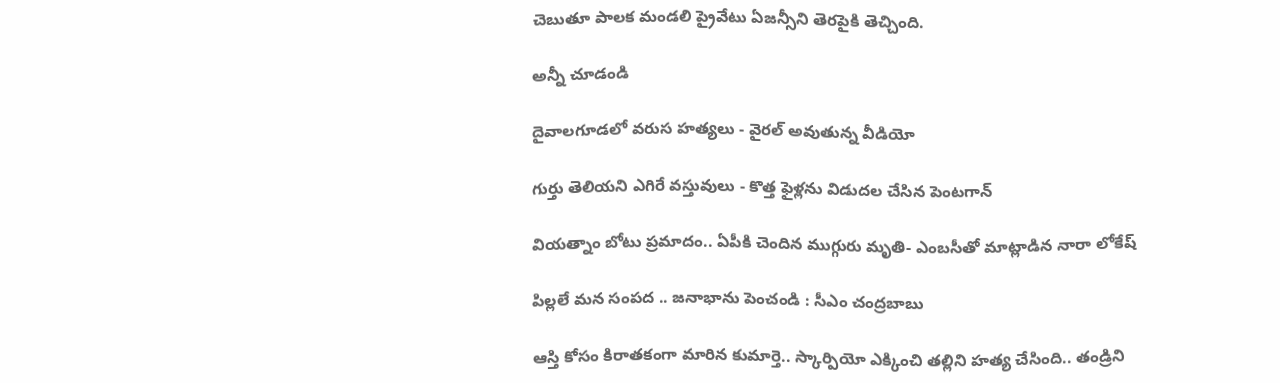చెబుతూ పాలక మండలి ప్రైవేటు ఏజన్సీని తెరపైకి తెచ్చింది.

అన్నీ చూడండి

దైవాలగూడలో వరుస హత్యలు - వైరల్ అవుతున్న వీడియో

గుర్తు తెలియని ఎగిరే వస్తువులు - కొత్త ఫైళ్లను విడుదల చేసిన పెంటగాన్

వియత్నాం బోటు ప్రమాదం.. ఏపీకి చెందిన ముగ్గురు మృతి- ఎంబసీతో మాట్లాడిన నారా లోకేష్

పిల్లలే మన సంపద .. జనాభాను పెంచండి : సీఎం చంద్రబాబు

ఆస్తి కోసం కిరాతకంగా మారిన కుమార్తె.. స్కార్పియో ఎక్కించి తల్లిని హత్య చేసింది.. తండ్రిని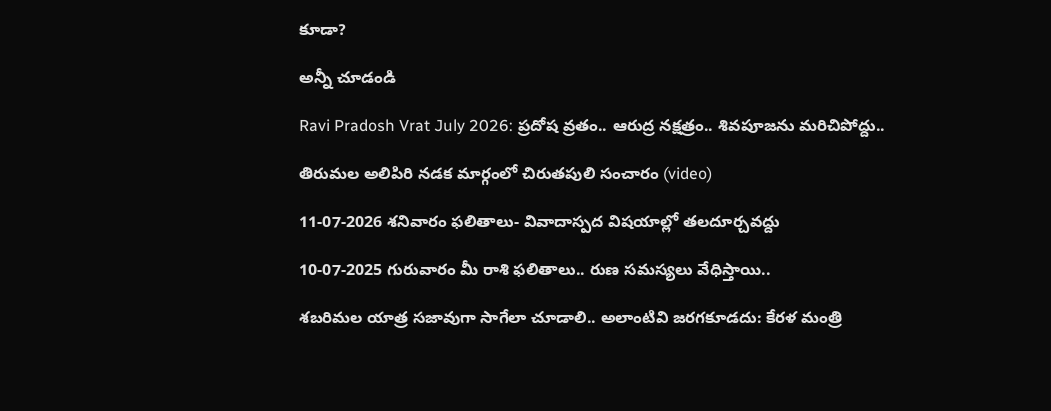కూడా?

అన్నీ చూడండి

Ravi Pradosh Vrat July 2026: ప్రదోష వ్రతం.. ఆరుద్ర నక్షత్రం.. శివపూజను మరిచిపోద్దు..

తిరుమల అలిపిరి నడక మార్గంలో చిరుతపులి సంచారం (video)

11-07-2026 శనివారం ఫలితాలు- వివాదాస్పద విషయాల్లో తలదూర్చవద్దు

10-07-2025 గురువారం మీ రాశి ఫలితాలు.. రుణ సమస్యలు వేధిస్తాయి..

శబరిమల యాత్ర సజావుగా సాగేలా చూడాలి.. అలాంటివి జరగకూడదు: కేరళ మంత్రి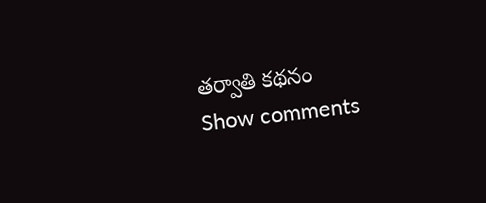తర్వాతి కథనం
Show comments